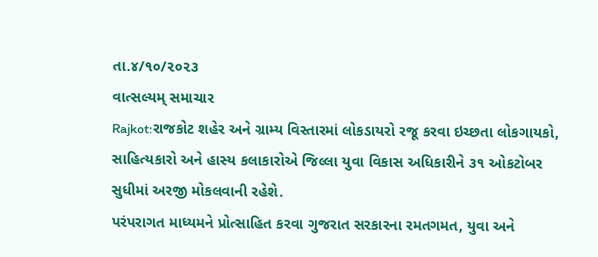તા.૪/૧૦/૨૦૨૩
વાત્સલ્યમ્ સમાચાર
Rajkot:રાજકોટ શહેર અને ગ્રામ્ય વિસ્તારમાં લોકડાયરો રજૂ કરવા ઇચ્છતા લોકગાયકો, સાહિત્યકારો અને હાસ્ય કલાકારોએ જિલ્લા યુવા વિકાસ અધિકારીને ૩૧ ઓકટોબર સુધીમાં અરજી મોકલવાની રહેશે.
પરંપરાગત માધ્યમને પ્રોત્સાહિત કરવા ગુજરાત સરકારના રમતગમત, યુવા અને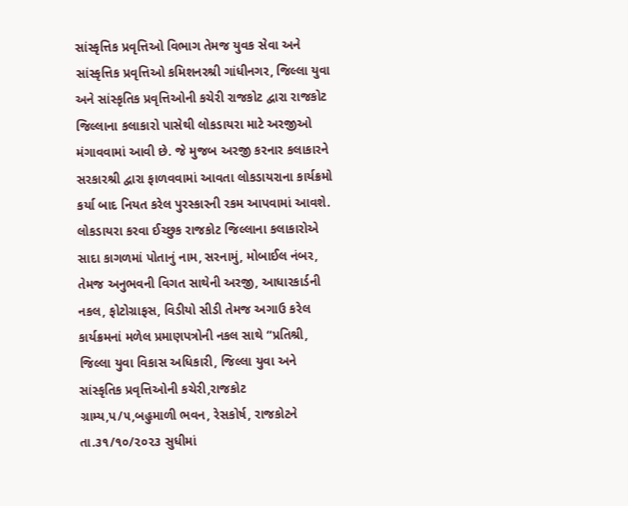સાંસ્કૃત્તિક પ્રવૃત્તિઓ વિભાગ તેમજ યુવક સેવા અને સાંસ્કૃત્તિક પ્રવૃત્તિઓ કમિશનરશ્રી ગાંધીનગર, જિલ્લા યુવા અને સાંસ્કૃતિક પ્રવૃત્તિઓની કચેરી રાજકોટ દ્વારા રાજકોટ જિલ્લાના કલાકારો પાસેથી લોકડાયરા માટે અરજીઓ મંગાવવામાં આવી છે. જે મુજબ અરજી કરનાર કલાકારને સરકારશ્રી દ્વારા ફાળવવામાં આવતા લોકડાયરાના કાર્યક્રમો કર્યા બાદ નિયત કરેલ પુરસ્કારની રકમ આપવામાં આવશે.
લોકડાયરા કરવા ઈચ્છુક રાજકોટ જિલ્લાના કલાકારોએ સાદા કાગળમાં પોતાનું નામ, સરનામું, મોબાઈલ નંબર, તેમજ અનુભવની વિગત સાથેની અરજી, આધારકાર્ડની નકલ, ફોટોગ્રાફસ, વિડીયો સીડી તેમજ અગાઉ કરેલ કાર્યક્રમનાં મળેલ પ્રમાણપત્રોની નકલ સાથે “પ્રતિશ્રી, જિલ્લા યુવા વિકાસ અધિકારી, જિલ્લા યુવા અને સાંસ્કૃતિક પ્રવૃત્તિઓની કચેરી,રાજકોટ ગ્રામ્ય,પ/૫,બહુમાળી ભવન, રેસકોર્ષ, રાજકોટને તા.૩૧/૧૦/૨૦૨૩ સુધીમાં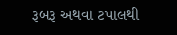રૂબરૂ અથવા ટપાલથી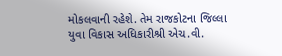મોકલવાની રહેશે. તેમ રાજકોટના જિલ્લા યુવા વિકાસ અધિકારીશ્રી એચ.વી.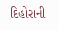દિહોરાની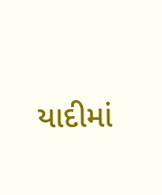યાદીમાં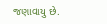જણાવાયુ છે.